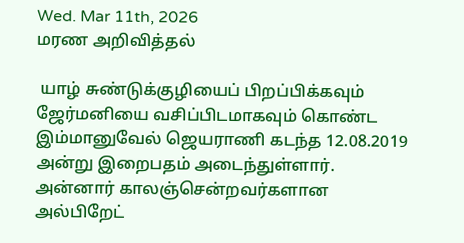Wed. Mar 11th, 2026
மரண அறிவித்தல்

 யாழ் சுண்டுக்குழியைப் பிறப்பிக்கவும் ஜேர்மனியை வசிப்பிடமாகவும் கொண்ட இம்மானுவேல் ஜெயராணி கடந்த 12.08.2019 அன்று இறைபதம் அடைந்துள்ளார்.
அன்னார் காலஞ்சென்றவர்களான அல்பிறேட்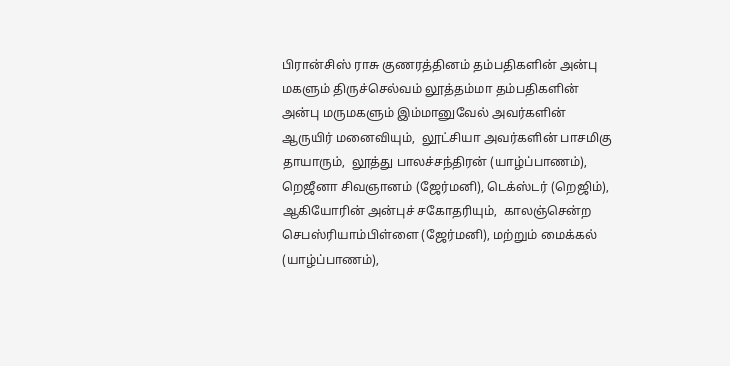பிரான்சிஸ் ராசு குணரத்தினம் தம்பதிகளின் அன்பு மகளும் திருச்செல்வம் லூத்தம்மா தம்பதிகளின் அன்பு மருமகளும் இம்மானுவேல் அவர்களின் ஆருயிர் மனைவியும்,  லூட்சியா அவர்களின் பாசமிகு தாயாரும்,  லூத்து பாலச்சந்திரன் (யாழ்ப்பாணம்), றெஜீனா சிவஞானம் (ஜேர்மனி), டெக்ஸ்டர் (றெஜிம்), ஆகியோரின் அன்புச் சகோதரியும்,  காலஞ்சென்ற செபஸ்ரியாம்பிள்ளை (ஜேர்மனி), மற்றும் மைக்கல் (யாழ்ப்பாணம்),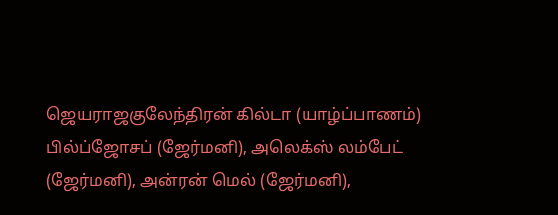ஜெயராஜகுலேந்திரன் கில்டா (யாழ்ப்பாணம்) பில்ப்ஜோசப் (ஜேர்மனி), அலெக்ஸ் லம்பேட் (ஜேர்மனி), அன்ரன் மெல் (ஜேர்மனி),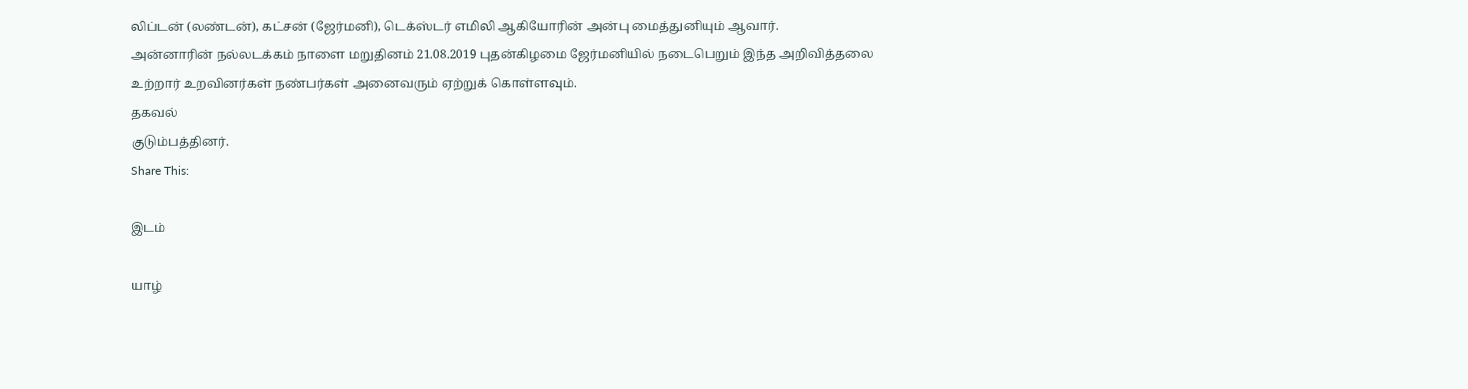லிப்டன் (லண்டன்), கட்சன் (ஜேர்மனி), டெக்ஸ்டர் எமிலி ஆகியோரின் அன்பு மைத்துனியும் ஆவார்.
அன்னாரின் நல்லடக்கம் நாளை மறுதினம் 21.08.2019 புதன்கிழமை ஜேர்மனியில் நடைபெறும் இந்த அறிவித்தலை உற்றார் உறவினர்கள் நண்பர்கள் அனைவரும் ஏற்றுக் கொள்ளவும்.
தகவல்
குடும்பத்தினர்.
Share This:

இடம்

யாழ்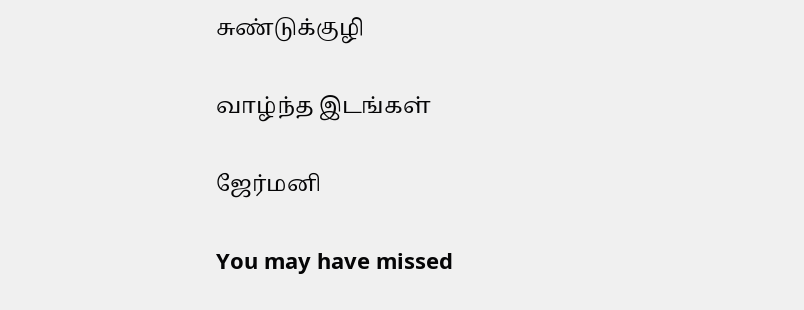சுண்டுக்குழி

வாழ்ந்த இடங்கள்

ஜேர்மனி

You may have missed